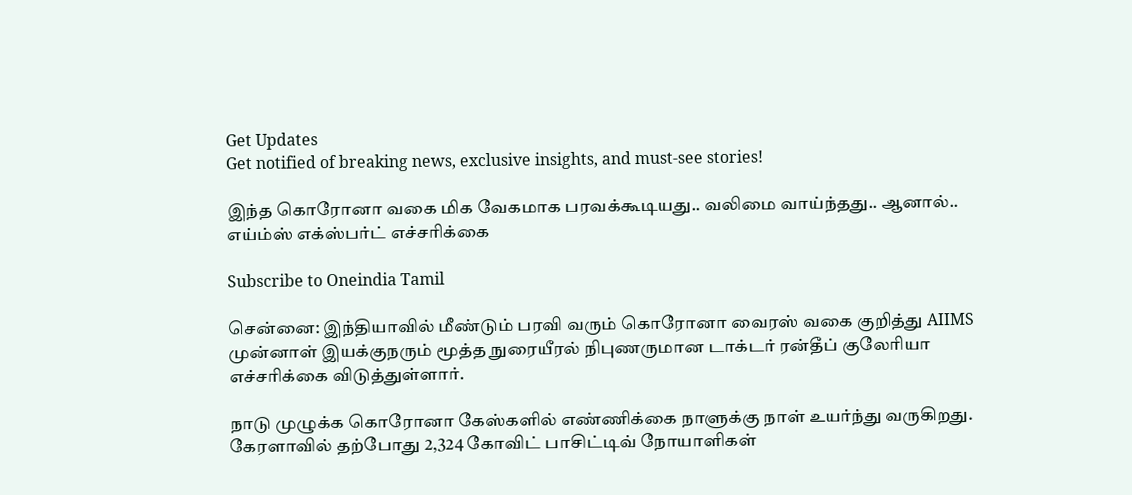Get Updates
Get notified of breaking news, exclusive insights, and must-see stories!

இந்த கொரோனா வகை மிக வேகமாக பரவக்கூடியது.. வலிமை வாய்ந்தது.. ஆனால்.. எய்ம்ஸ் எக்ஸ்பர்ட் எச்சரிக்கை

Subscribe to Oneindia Tamil

சென்னை: இந்தியாவில் மீண்டும் பரவி வரும் கொரோனா வைரஸ் வகை குறித்து AIIMS முன்னாள் இயக்குநரும் மூத்த நுரையீரல் நிபுணருமான டாக்டர் ரன்தீப் குலேரியா எச்சரிக்கை விடுத்துள்ளார்.

நாடு முழுக்க கொரோனா கேஸ்களில் எண்ணிக்கை நாளுக்கு நாள் உயர்ந்து வருகிறது. கேரளாவில் தற்போது 2,324 கோவிட் பாசிட்டிவ் நோயாளிகள்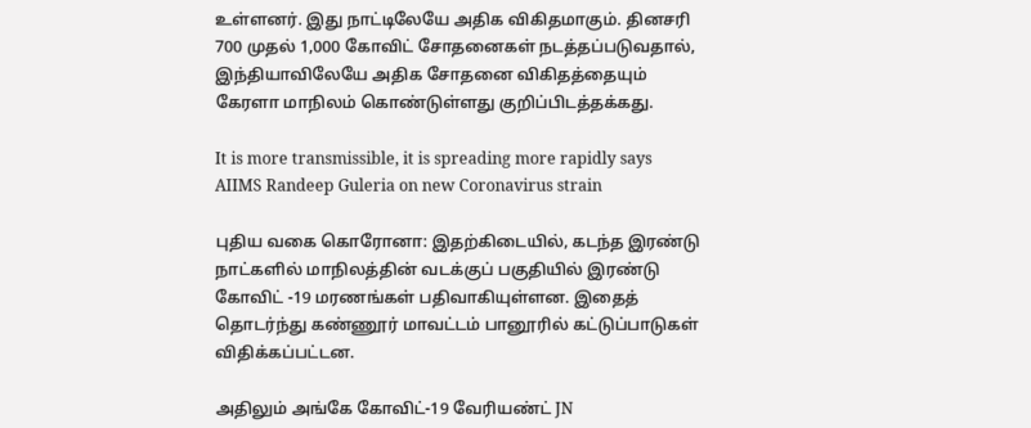உள்ளனர். இது நாட்டிலேயே அதிக விகிதமாகும். தினசரி 700 முதல் 1,000 கோவிட் சோதனைகள் நடத்தப்படுவதால், இந்தியாவிலேயே அதிக சோதனை விகிதத்தையும் கேரளா மாநிலம் கொண்டுள்ளது குறிப்பிடத்தக்கது.

It is more transmissible, it is spreading more rapidly says AIIMS Randeep Guleria on new Coronavirus strain

புதிய வகை கொரோனா: இதற்கிடையில், கடந்த இரண்டு நாட்களில் மாநிலத்தின் வடக்குப் பகுதியில் இரண்டு கோவிட் -19 மரணங்கள் பதிவாகியுள்ளன. இதைத் தொடர்ந்து கண்ணூர் மாவட்டம் பானூரில் கட்டுப்பாடுகள் விதிக்கப்பட்டன.

அதிலும் அங்கே கோவிட்-19 வேரியண்ட் JN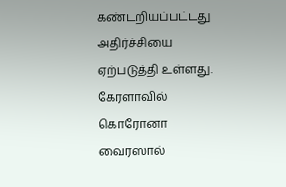கண்டறியப்பட்டது அதிர்ச்சியை ஏற்படுத்தி உள்ளது. கேரளாவில் கொரோனா வைரஸால்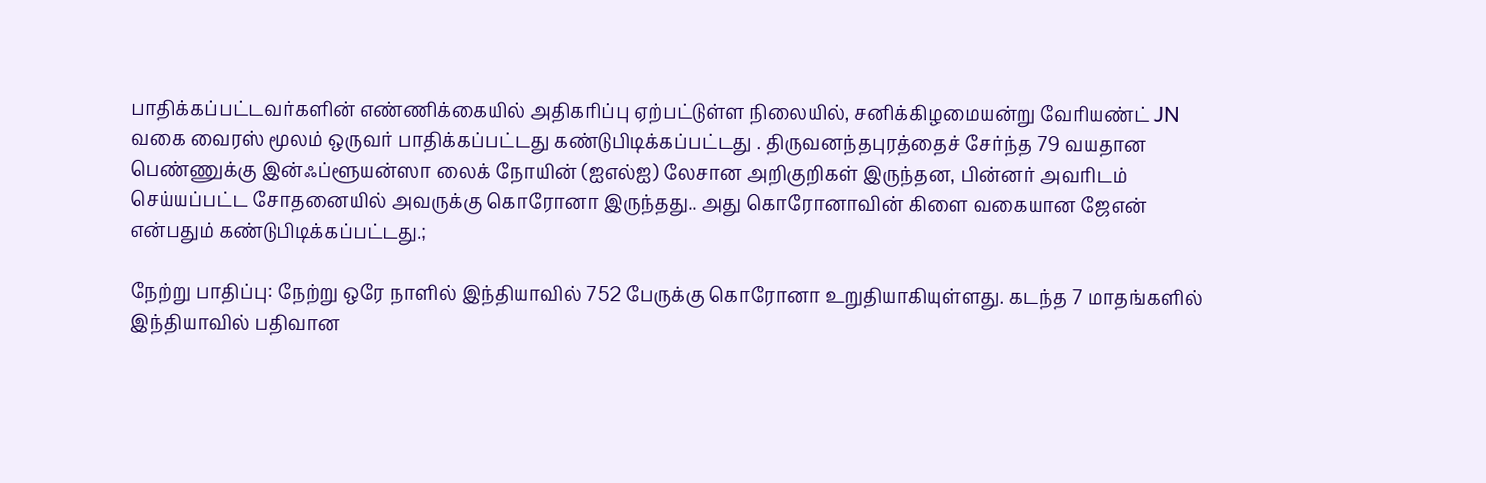பாதிக்கப்பட்டவர்களின் எண்ணிக்கையில் அதிகரிப்பு ஏற்பட்டுள்ள நிலையில், சனிக்கிழமையன்று வேரியண்ட் JN வகை வைரஸ் மூலம் ஒருவர் பாதிக்கப்பட்டது கண்டுபிடிக்கப்பட்டது . திருவனந்தபுரத்தைச் சேர்ந்த 79 வயதான பெண்ணுக்கு இன்ஃப்ளூயன்ஸா லைக் நோயின் (ஐஎல்ஐ) லேசான அறிகுறிகள் இருந்தன, பின்னர் அவரிடம் செய்யப்பட்ட சோதனையில் அவருக்கு கொரோனா இருந்தது.. அது கொரோனாவின் கிளை வகையான ஜேஎன் என்பதும் கண்டுபிடிக்கப்பட்டது.;

நேற்று பாதிப்பு: நேற்று ஒரே நாளில் இந்தியாவில் 752 பேருக்கு கொரோனா உறுதியாகியுள்ளது. கடந்த 7 மாதங்களில் இந்தியாவில் பதிவான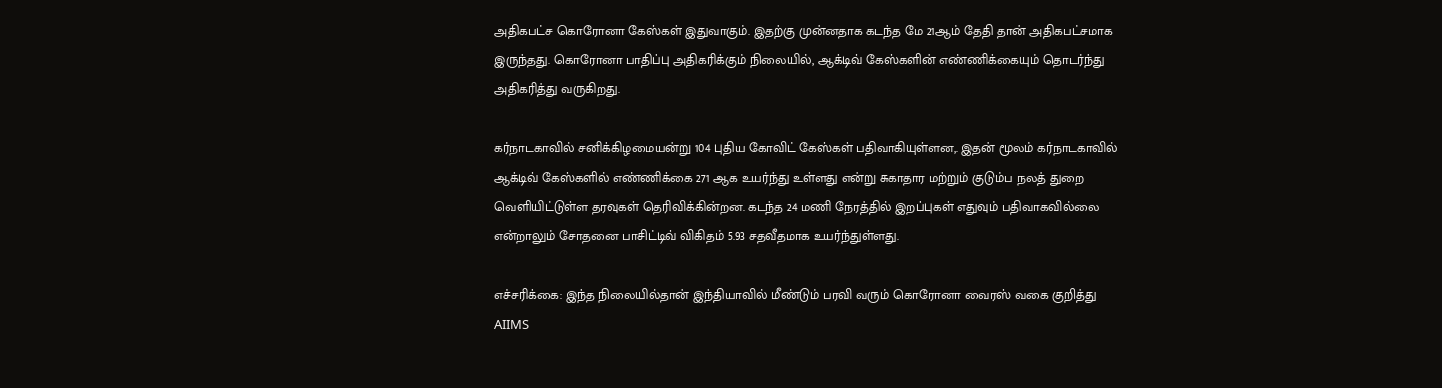அதிகபட்ச கொரோனா கேஸ்கள் இதுவாகும். இதற்கு முன்னதாக கடந்த மே 21ஆம் தேதி தான் அதிகபட்சமாக இருந்தது. கொரோனா பாதிப்பு அதிகரிக்கும் நிலையில், ஆக்டிவ் கேஸ்களின் எண்ணிக்கையும் தொடர்ந்து அதிகரித்து வருகிறது.

கர்நாடகாவில் சனிக்கிழமையன்று 104 புதிய கோவிட் கேஸ்கள் பதிவாகியுள்ளன,. இதன் மூலம் கர்நாடகாவில் ஆக்டிவ் கேஸ்களில் எண்ணிக்கை 271 ஆக உயர்ந்து உள்ளது என்று சுகாதார மற்றும் குடும்ப நலத் துறை வெளியிட்டுள்ள தரவுகள் தெரிவிக்கின்றன. கடந்த 24 மணி நேரத்தில் இறப்புகள் எதுவும் பதிவாகவில்லை என்றாலும் சோதனை பாசிட்டிவ் விகிதம் 5.93 சதவீதமாக உயர்ந்துள்ளது.

எச்சரிக்கை: இந்த நிலையில்தான் இந்தியாவில் மீண்டும் பரவி வரும் கொரோனா வைரஸ் வகை குறித்து AIIMS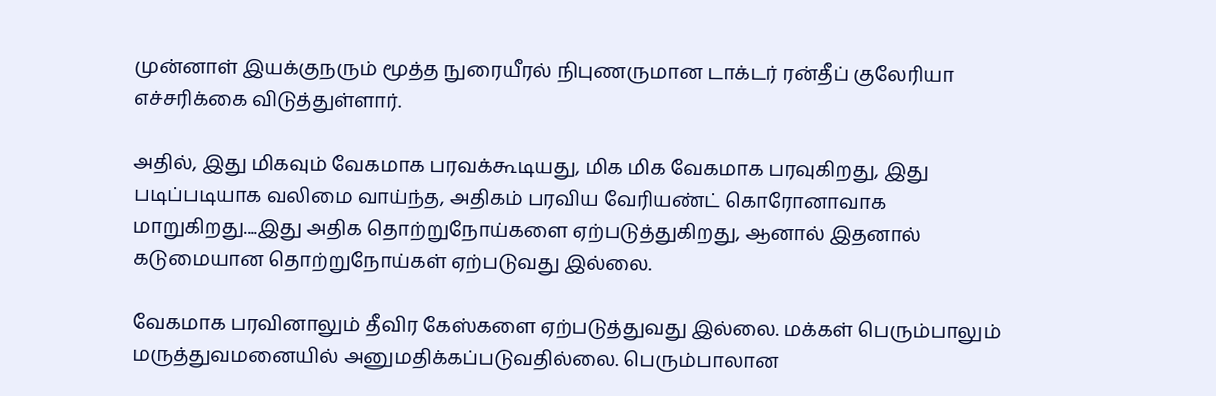முன்னாள் இயக்குநரும் மூத்த நுரையீரல் நிபுணருமான டாக்டர் ரன்தீப் குலேரியா எச்சரிக்கை விடுத்துள்ளார்.

அதில், இது மிகவும் வேகமாக பரவக்கூடியது, மிக மிக வேகமாக பரவுகிறது, இது படிப்படியாக வலிமை வாய்ந்த, அதிகம் பரவிய வேரியண்ட் கொரோனாவாக மாறுகிறது....இது அதிக தொற்றுநோய்களை ஏற்படுத்துகிறது, ஆனால் இதனால் கடுமையான தொற்றுநோய்கள் ஏற்படுவது இல்லை.

வேகமாக பரவினாலும் தீவிர கேஸ்களை ஏற்படுத்துவது இல்லை. மக்கள் பெரும்பாலும் மருத்துவமனையில் அனுமதிக்கப்படுவதில்லை. பெரும்பாலான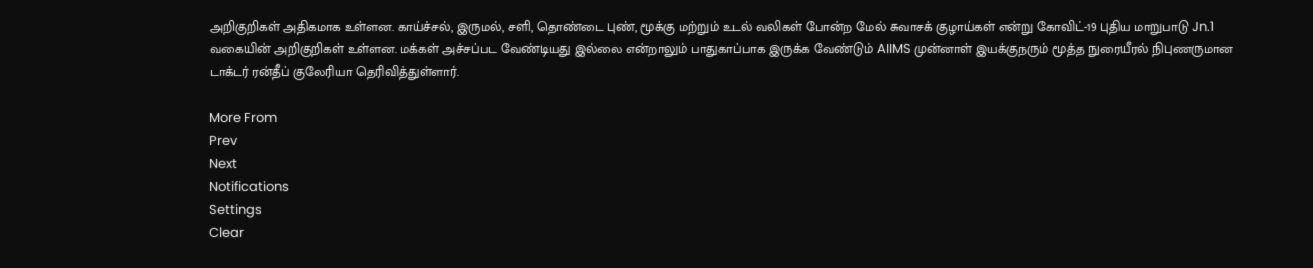அறிகுறிகள் அதிகமாக உள்ளன. காய்ச்சல், இருமல், சளி, தொண்டை புண், மூக்கு மற்றும் உடல் வலிகள் போன்ற மேல் சுவாசக் குழாய்கள் என்று கோவிட்-19 புதிய மாறுபாடு Jn.1 வகையின் அறிகுறிகள் உள்ளன. மக்கள் அச்சப்பட வேண்டியது இல்லை என்றாலும் பாதுகாப்பாக இருக்க வேண்டும் AIIMS முன்னாள் இயக்குநரும் மூத்த நுரையீரல் நிபுணருமான டாக்டர் ரன்தீப் குலேரியா தெரிவித்துள்ளார்.

More From
Prev
Next
Notifications
Settings
Clear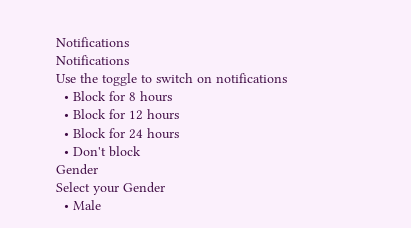Notifications
Notifications
Use the toggle to switch on notifications
  • Block for 8 hours
  • Block for 12 hours
  • Block for 24 hours
  • Don't block
Gender
Select your Gender
  • Male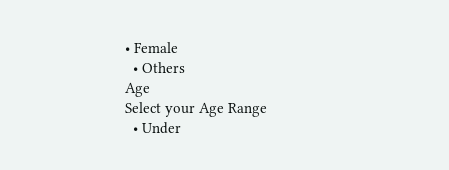• Female
  • Others
Age
Select your Age Range
  • Under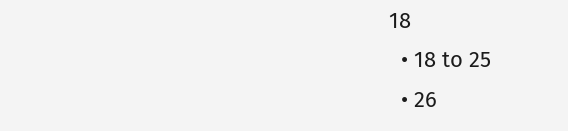18
  • 18 to 25
  • 26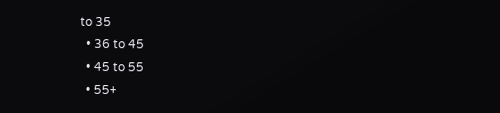to 35
  • 36 to 45
  • 45 to 55
  • 55+